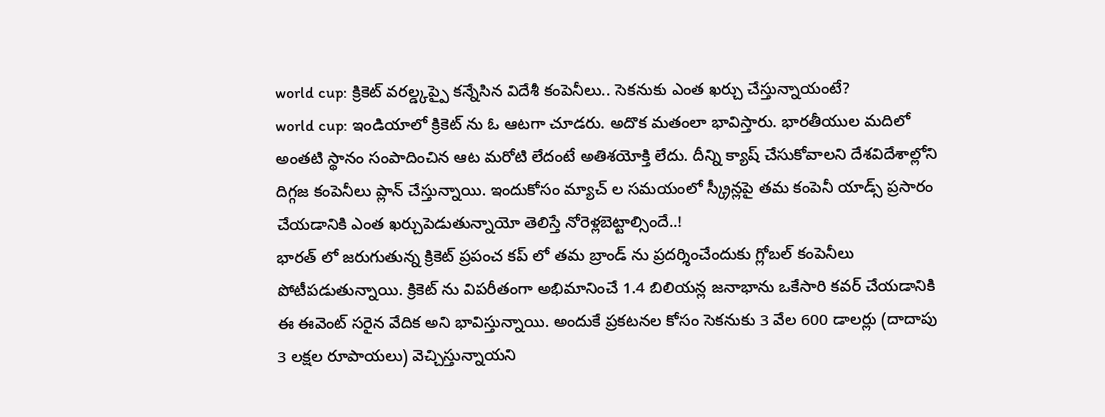world cup: క్రికెట్ వరల్డ్కప్పై కన్నేసిన విదేశీ కంపెనీలు.. సెకనుకు ఎంత ఖర్చు చేస్తున్నాయంటే?
world cup: ఇండియాలో క్రికెట్ ను ఓ ఆటగా చూడరు. అదొక మతంలా భావిస్తారు. భారతీయుల మదిలో అంతటి స్థానం సంపాదించిన ఆట మరోటి లేదంటే అతిశయోక్తి లేదు. దీన్ని క్యాష్ చేసుకోవాలని దేశవిదేశాల్లోని దిగ్గజ కంపెనీలు ప్లాన్ చేస్తున్నాయి. ఇందుకోసం మ్యాచ్ ల సమయంలో స్క్రీన్లపై తమ కంపెనీ యాడ్స్ ప్రసారం చేయడానికి ఎంత ఖర్చుపెడుతున్నాయో తెలిస్తే నోరెళ్లబెట్టాల్సిందే..!
భారత్ లో జరుగుతున్న క్రికెట్ ప్రపంచ కప్ లో తమ బ్రాండ్ ను ప్రదర్శించేందుకు గ్లోబల్ కంపెనీలు పోటీపడుతున్నాయి. క్రికెట్ ను విపరీతంగా అభిమానించే 1.4 బిలియన్ల జనాభాను ఒకేసారి కవర్ చేయడానికి ఈ ఈవెంట్ సరైన వేదిక అని భావిస్తున్నాయి. అందుకే ప్రకటనల కోసం సెకనుకు 3 వేల 600 డాలర్లు (దాదాపు 3 లక్షల రూపాయలు) వెచ్చిస్తున్నాయని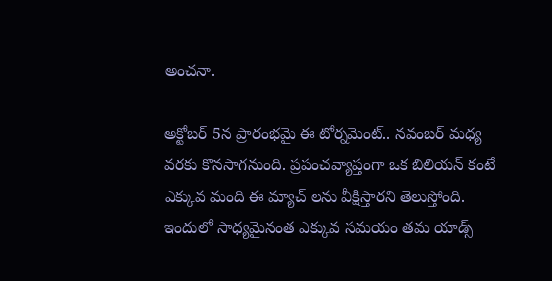అంచనా.

అక్టోబర్ 5న ప్రారంభమై ఈ టోర్నమెంట్.. నవంబర్ మధ్య వరకు కొనసాగనుంది. ప్రపంచవ్యాప్తంగా ఒక బిలియన్ కంటే ఎక్కువ మంది ఈ మ్యాచ్ లను వీక్షిస్తారని తెలుస్తోంది. ఇందులో సాధ్యమైనంత ఎక్కువ సమయం తమ యాడ్స్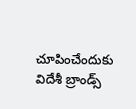చూపించేందుకు విదేశీ బ్రాండ్స్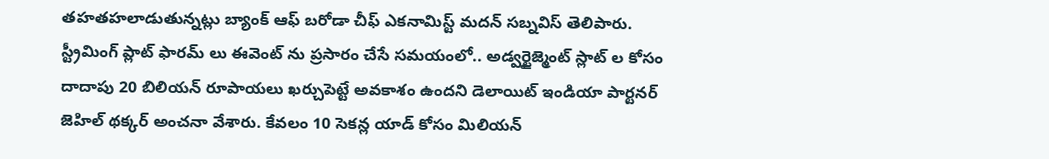తహతహలాడుతున్నట్లు బ్యాంక్ ఆఫ్ బరోడా చీఫ్ ఎకనామిస్ట్ మదన్ సబ్నవిస్ తెలిపారు.
స్ట్రీమింగ్ ప్లాట్ ఫారమ్ లు ఈవెంట్ ను ప్రసారం చేసే సమయంలో.. అడ్వర్టైజ్మెంట్ స్లాట్ ల కోసం దాదాపు 20 బిలియన్ రూపాయలు ఖర్చుపెట్టే అవకాశం ఉందని డెలాయిట్ ఇండియా పార్టనర్ జెహిల్ థక్కర్ అంచనా వేశారు. కేవలం 10 సెకన్ల యాడ్ కోసం మిలియన్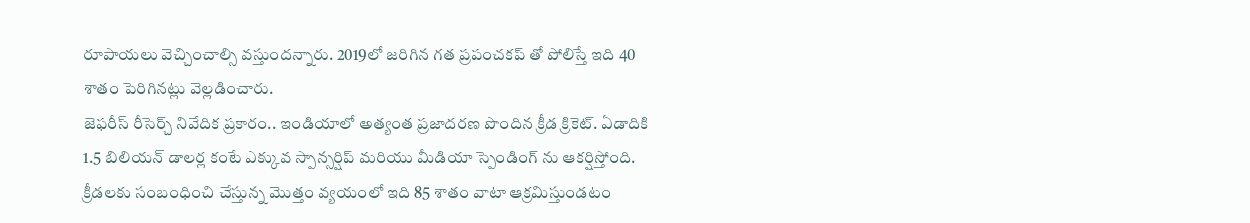రూపాయలు వెచ్చించాల్సి వస్తుందన్నారు. 2019లో జరిగిన గత ప్రపంచకప్ తో పోలిస్తే ఇది 40 శాతం పెరిగినట్లు వెల్లడించారు.
జెఫరీస్ రీసెర్చ్ నివేదిక ప్రకారం.. ఇండియాలో అత్యంత ప్రజాదరణ పొందిన క్రీడ క్రికెట్. ఏడాదికి 1.5 బిలియన్ డాలర్ల కంటే ఎక్కువ స్పాన్సర్షిప్ మరియు మీడియా స్పెండింగ్ ను ఆకర్షిస్తోంది. క్రీడలకు సంబంధించి చేస్తున్న మొత్తం వ్యయంలో ఇది 85 శాతం వాటా ఆక్రమిస్తుండటం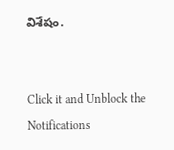విశేషం.


Click it and Unblock the Notifications